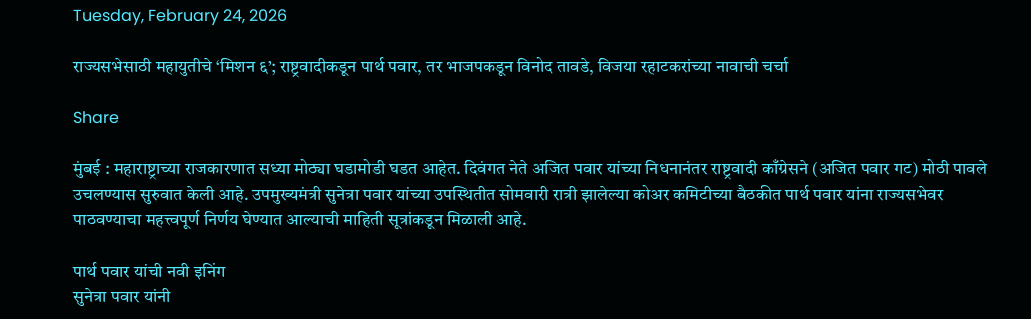Tuesday, February 24, 2026

राज्यसभेसाठी महायुतीचे ‘मिशन ६’; राष्ट्रवादीकडून पार्थ पवार, तर भाजपकडून विनोद तावडे, विजया रहाटकरांच्या नावाची चर्चा

Share

मुंबई : महाराष्ट्राच्या राजकारणात सध्या मोठ्या घडामोडी घडत आहेत. दिवंगत नेते अजित पवार यांच्या निधनानंतर राष्ट्रवादी काँग्रेसने (अजित पवार गट) मोठी पावले उचलण्यास सुरुवात केली आहे. उपमुख्यमंत्री सुनेत्रा पवार यांच्या उपस्थितीत सोमवारी रात्री झालेल्या कोअर कमिटीच्या बैठकीत पार्थ पवार यांना राज्यसभेवर पाठवण्याचा महत्त्वपूर्ण निर्णय घेण्यात आल्याची माहिती सूत्रांकडून मिळाली आहे.

पार्थ पवार यांची नवी इनिंग
सुनेत्रा पवार यांनी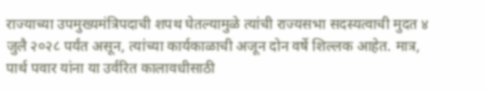राज्याच्या उपमुख्यमंत्रिपदाची शपथ घेतल्यामुळे त्यांची राज्यसभा सदस्यत्वाची मुदत ४ जुलै २०२८ पर्यंत असून, त्यांच्या कार्यकाळाची अजून दोन वर्षे शिल्लक आहेत. मात्र, पार्थ पवार यांना या उर्वरित कालावधीसाठी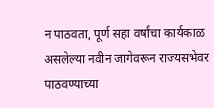न पाठवता, पूर्ण सहा वर्षांचा कार्यकाळ असलेल्या नवीन जागेवरून राज्यसभेवर पाठवण्याच्या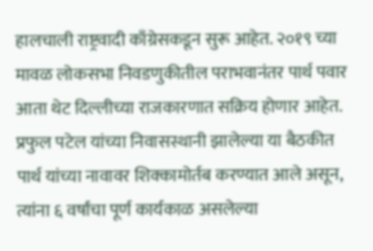हालचाली राष्ट्रवादी काँग्रेसकडून सुरू आहेत. २०१९ च्या मावळ लोकसभा निवडणुकीतील पराभवानंतर पार्थ पवार आता थेट दिल्लीच्या राजकारणात सक्रिय होणार आहेत. प्रफुल पटेल यांच्या निवासस्थानी झालेल्या या बैठकीत पार्थ यांच्या नावावर शिक्कामोर्तब करण्यात आले असून, त्यांना ६ वर्षांचा पूर्ण कार्यकाळ असलेल्या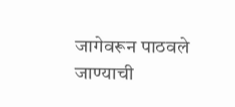जागेवरून पाठवले जाण्याची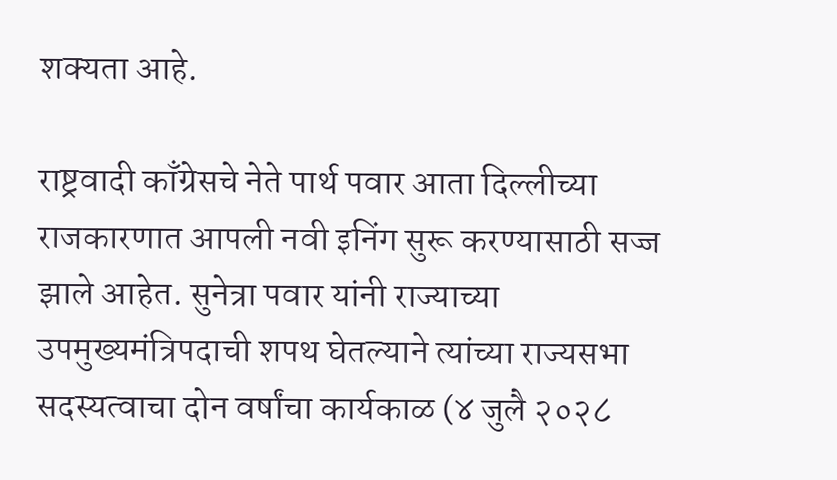शक्यता आहे.

राष्ट्रवादी काँग्रेसचे नेते पार्थ पवार आता दिल्लीच्या राजकारणात आपली नवी इनिंग सुरू करण्यासाठी सज्ज झाले आहेत. सुनेत्रा पवार यांनी राज्याच्या उपमुख्यमंत्रिपदाची शपथ घेतल्याने त्यांच्या राज्यसभा सदस्यत्वाचा दोन वर्षांचा कार्यकाळ (४ जुलै २०२८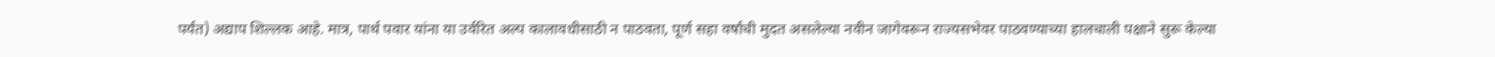पर्यंत) अद्याप शिल्लक आहे. मात्र, पार्थ पवार यांना या उर्वरित अल्प कालावधीसाठी न पाठवता, पूर्ण सहा वर्षांची मुदत असलेल्या नवीन जागेवरून राज्यसभेवर पाठवण्याच्या हालचाली पक्षाने सुरू केल्या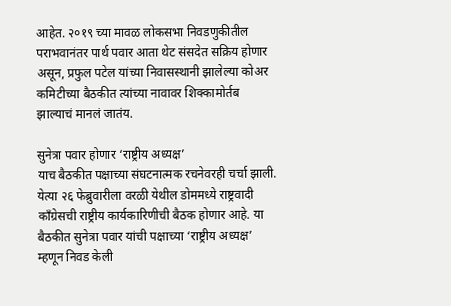आहेत. २०१९ च्या मावळ लोकसभा निवडणुकीतील पराभवानंतर पार्थ पवार आता थेट संसदेत सक्रिय होणार असून, प्रफुल पटेल यांच्या निवासस्थानी झालेल्या कोअर कमिटीच्या बैठकीत त्यांच्या नावावर शिक्कामोर्तब झाल्याचं मानलं जातंय.

सुनेत्रा पवार होणार ‘राष्ट्रीय अध्यक्ष’
याच बैठकीत पक्षाच्या संघटनात्मक रचनेवरही चर्चा झाली. येत्या २६ फेब्रुवारीला वरळी येथील डोममध्ये राष्ट्रवादी काँग्रेसची राष्ट्रीय कार्यकारिणीची बैठक होणार आहे. या बैठकीत सुनेत्रा पवार यांची पक्षाच्या ‘राष्ट्रीय अध्यक्ष’ म्हणून निवड केली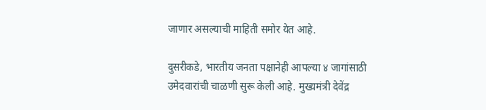जाणार असल्याची माहिती समोर येत आहे.

दुसरीकडे, भारतीय जनता पक्षानेही आपल्या ४ जागांसाठी उमेदवारांची चाळणी सुरू केली आहे. मुख्यमंत्री देवेंद्र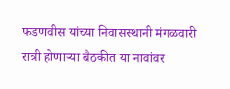फडणवीस यांच्या निवासस्थानी मंगळवारी रात्री होणाऱ्या बैठकीत या नावांवर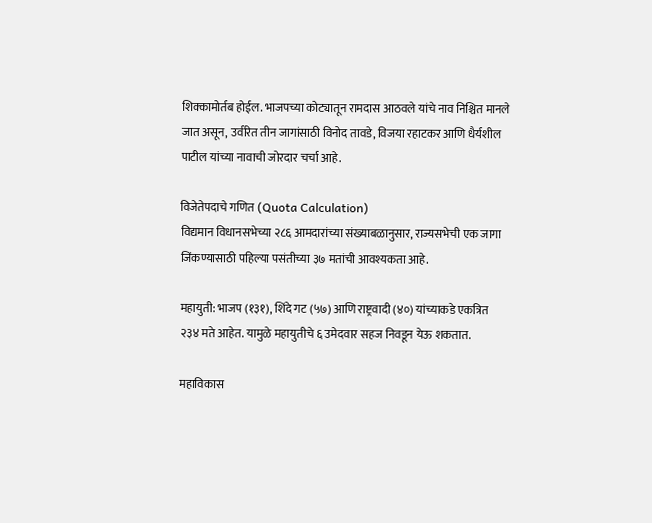शिक्कामोर्तब होईल. भाजपच्या कोट्यातून रामदास आठवले यांचे नाव निश्चित मानले जात असून, उर्वरित तीन जागांसाठी विनोद तावडे, विजया रहाटकर आणि धैर्यशील पाटील यांच्या नावाची जोरदार चर्चा आहे.

विजेतेपदाचे गणित (Quota Calculation)
विद्यमान विधानसभेच्या २८६ आमदारांच्या संख्याबळानुसार, राज्यसभेची एक जागा जिंकण्यासाठी पहिल्या पसंतीच्या ३७ मतांची आवश्यकता आहे.

महायुती: भाजप (१३१), शिंदे गट (५७) आणि राष्ट्रवादी (४०) यांच्याकडे एकत्रित २३४ मते आहेत. यामुळे महायुतीचे ६ उमेदवार सहज निवडून येऊ शकतात.

महाविकास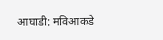आघाडी: मविआकडे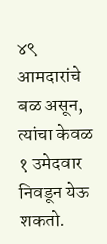४९ आमदारांचे बळ असून, त्यांचा केवळ १ उमेदवार निवडून येऊ शकतो.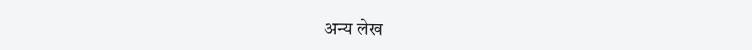अन्य लेख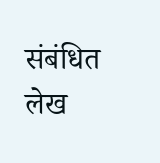संबंधित लेख